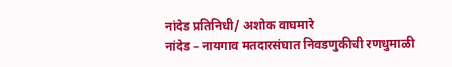नांदेड प्रतिनिधी/ अशोक वाघमारे
नांदेड – नायगाव मतदारसंघात निवडणुकीची रणधुमाळी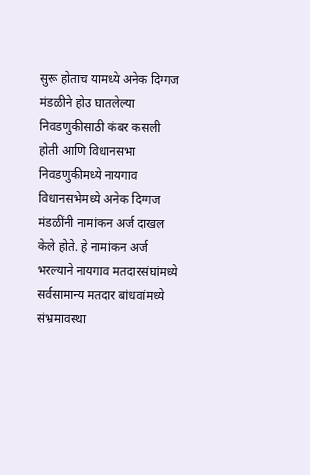सुरू होताच यामध्ये अनेक दिग्गज मंडळीने होउ घातलेल्या निवडणुकीसाठी कंबर कसली होती आणि विधानसभा निवडणुकीमध्ये नायगाव विधानसभेमध्ये अनेक दिग्गज मंडळींनी नामांकन अर्ज दाखल केले होते. हे नामांकन अर्ज भरल्याने नायगाव मतदारसंघांमध्ये सर्वसामान्य मतदार बांधवांमध्ये संभ्रमावस्था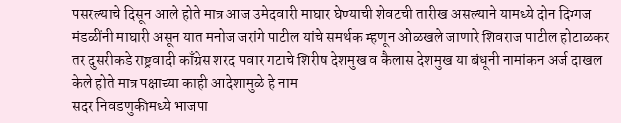पसरल्याचे दिसून आले होते मात्र आज उमेदवारी माघार घेण्याची शेवटची तारीख असल्याने यामध्ये दोन दिग्गज मंडळींनी माघारी असून यात मनोज जरांगे पाटील यांचे समर्थक म्हणून ओळखले जाणारे शिवराज पाटील होटाळकर तर दुसरीकडे राष्ट्रवादी काँग्रेस शरद पवार गटाचे शिरीष देशमुख व कैलास देशमुख या बंधूनी नामांकन अर्ज दाखल केले होते मात्र पक्षाच्या काही आदेशामुळे हे नाम
सदर निवडणुकीमध्ये भाजपा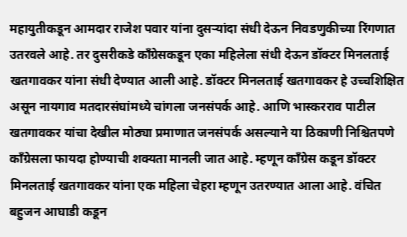महायुतीकडून आमदार राजेश पवार यांना दुसऱ्यांदा संधी देऊन निवडणुकीच्या रिंगणात उतरवले आहे. तर दुसरीकडे काँग्रेसकडून एका महिलेला संधी देऊन डॉक्टर मिनलताई खतगावकर यांना संधी देण्यात आली आहे. डॉक्टर मिनलताई खतगावकर हे उच्चशिक्षित असून नायगाव मतदारसंघांमध्ये चांगला जनसंपर्क आहे. आणि भास्करराव पाटील खतगावकर यांचा देखील मोठ्या प्रमाणात जनसंपर्क असल्याने या ठिकाणी निश्चितपणे काँग्रेसला फायदा होण्याची शक्यता मानली जात आहे. म्हणून काँग्रेस कडून डॉक्टर मिनलताई खतगावकर यांना एक महिला चेहरा म्हणून उतरण्यात आला आहे. वंचित बहुजन आघाडी कडून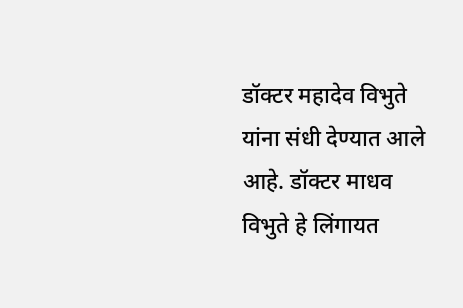डॉक्टर महादेव विभुते यांना संधी देण्यात आले आहे. डॉक्टर माधव विभुते हे लिंगायत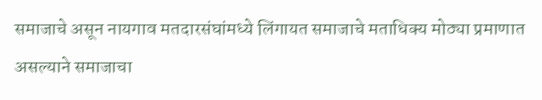समाजाचे असून नायगाव मतदारसंघांमध्ये लिंगायत समाजाचे मताधिक्य मोठ्या प्रमाणात असल्याने समाजाचा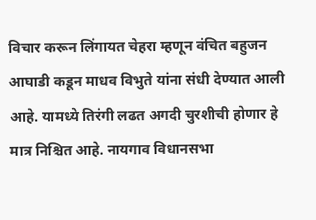विचार करून लिंगायत चेहरा म्हणून वंचित बहुजन आघाडी कडून माधव विभुते यांना संधी देण्यात आली आहे. यामध्ये तिरंगी लढत अगदी चुरशीची होणार हे मात्र निश्चित आहे. नायगाव विधानसभा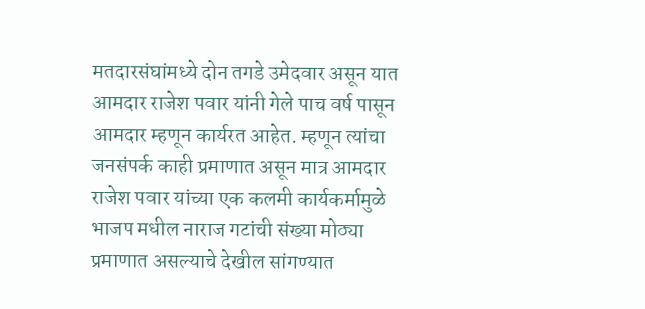मतदारसंघांमध्ये दोन तगडे उमेदवार असून यात आमदार राजेश पवार यांनी गेले पाच वर्ष पासून आमदार म्हणून कार्यरत आहेत. म्हणून त्यांचा जनसंपर्क काही प्रमाणात असून मात्र आमदार राजेश पवार यांच्या एक कलमी कार्यकर्मामुळे भाजप मधील नाराज गटांची संख्या मोठ्या प्रमाणात असल्याचे देखील सांगण्यात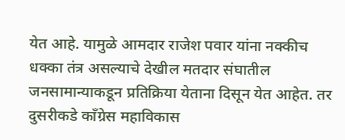येत आहे. यामुळे आमदार राजेश पवार यांना नक्कीच धक्का तंत्र असल्याचे देखील मतदार संघातील जनसामान्याकडून प्रतिक्रिया येताना दिसून येत आहेत. तर दुसरीकडे काँग्रेस महाविकास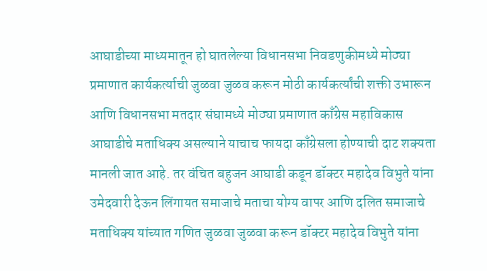आघाडीच्या माध्यमातून हो घातलेल्या विधानसभा निवडणुकीमध्ये मोठ्या प्रमाणात कार्यकर्त्याची जुळवा जुळव करून मोठी कार्यकर्त्यांची शक्ती उभारून आणि विधानसभा मतदार संघामध्ये मोठ्या प्रमाणात काँग्रेस महाविकास आघाडीचे मताधिक्य असल्याने याचाच फायदा काँग्रेसला होण्याची दाट शक्यता मानली जात आहे. तर वंचित बहुजन आघाडी कडून डॉक्टर महादेव विभुते यांना उमेदवारी देऊन लिंगायत समाजाचे मताचा योग्य वापर आणि दलित समाजाचे मताधिक्य यांच्यात गणित जुळवा जुळवा करून डॉक्टर महादेव विभुते यांना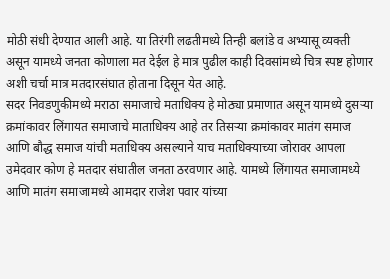मोठी संधी देण्यात आली आहे. या तिरंगी लढतीमध्ये तिन्ही बलांडे व अभ्यासू व्यक्ती असून यामध्ये जनता कोणाला मत देईल हे मात्र पुढील काही दिवसांमध्ये चित्र स्पष्ट होणार अशी चर्चा मात्र मतदारसंघात होताना दिसून येत आहे.
सदर निवडणुकीमध्ये मराठा समाजाचे मताधिक्य हे मोठ्या प्रमाणात असून यामध्ये दुसऱ्या क्रमांकावर लिंगायत समाजाचे माताधिक्य आहे तर तिसऱ्या क्रमांकावर मातंग समाज आणि बौद्ध समाज यांची मताधिक्य असल्याने याच मताधिक्याच्या जोरावर आपला उमेदवार कोण हे मतदार संघातील जनता ठरवणार आहे. यामध्ये लिंगायत समाजामध्ये आणि मातंग समाजामध्ये आमदार राजेश पवार यांच्या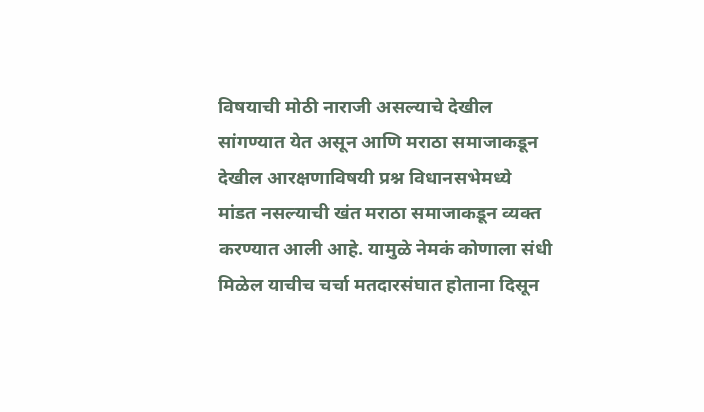विषयाची मोठी नाराजी असल्याचे देखील सांगण्यात येत असून आणि मराठा समाजाकडून देखील आरक्षणाविषयी प्रश्न विधानसभेमध्ये मांडत नसल्याची खंत मराठा समाजाकडून व्यक्त करण्यात आली आहे. यामुळे नेमकं कोणाला संधी मिळेल याचीच चर्चा मतदारसंघात होताना दिसून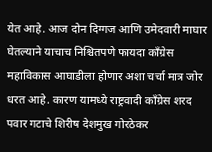येत आहे. आज दोन दिग्गज आणि उमेदवारी माघार घेतल्याने याचाच निश्चितपणे फायदा काँग्रेस महाविकास आघाडीला होणार अशा चर्चा मात्र जोर धरत आहे. कारण यामध्ये राष्ट्रवादी काँग्रेस शरद पवार गटाचे शिरीष देशमुख गोरठेकर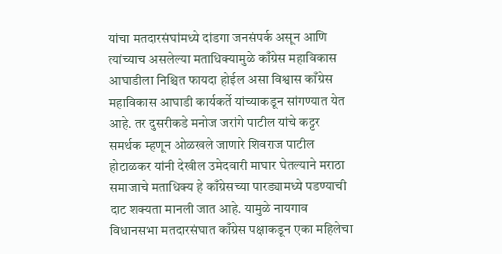यांचा मतदारसंघांमध्ये दांडगा जनसंपर्क असून आणि त्यांच्याच असलेल्या मताधिक्यामुळे काँग्रेस महाविकास आघाडीला निश्चित फायदा होईल असा विश्वास काँग्रेस महाविकास आघाडी कार्यकर्ते यांच्याकडून सांगण्यात येत आहे. तर दुसरीकडे मनोज जरांगे पाटील यांचे कट्टर समर्थक म्हणून ओळखले जाणारे शिवराज पाटील होटाळकर यांनी देखील उमेदवारी माघार घेतल्याने मराठा समाजाचे मताधिक्य हे काँग्रेसच्या पारड्यामध्ये पडण्याची दाट शक्यता मानली जात आहे. यामुळे नायगाव विधानसभा मतदारसंघात काँग्रेस पक्षाकडून एका महिलेचा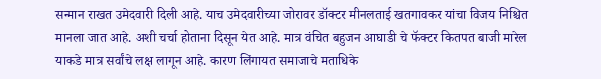सन्मान राखत उमेदवारी दिली आहे. याच उमेदवारीच्या जोरावर डॉक्टर मीनलताई खतगावकर यांचा विजय निश्चित मानला जात आहे. अशी चर्चा होताना दिसून येत आहे. मात्र वंचित बहुजन आघाडी चे फॅक्टर कितपत बाजी मारेल याकडे मात्र सर्वांचे लक्ष लागून आहे. कारण लिंगायत समाजाचे मताधिके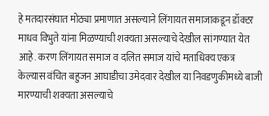हे मतदारसंघात मोठ्या प्रमाणात असल्याने लिंगायत समाजाकडून डॉक्टर माधव विभुते यांना मिळण्याची शक्यता असल्याचे देखील सांगण्यात येत आहे. करण लिंगायत समाज व दलित समाज यांचे मताधिक्य एकत्र केल्यास वंचित बहुजन आघाडीचा उमेदवार देखील या निवडणुकीमध्ये बाजी मारण्याची शक्यता असल्याचे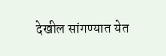देखील सांगण्यात येत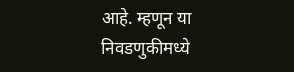आहे. म्हणून या निवडणुकीमध्ये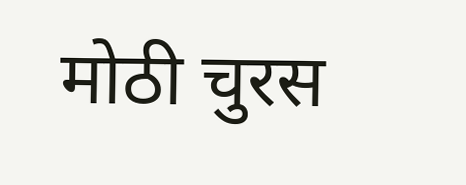मोठी चुरस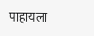पाहायला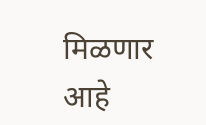मिळणार आहे